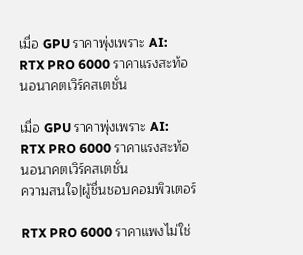เมื่อ GPU ราคาพุ่งเพราะ AI: RTX PRO 6000 ราคาแรงสะท้อนอนาคตเวิร์คสเตชั่น

เมื่อ GPU ราคาพุ่งเพราะ AI: RTX PRO 6000 ราคาแรงสะท้อนอนาคตเวิร์คสเตชั่น
ความสนใจ|ผู้ชื่นชอบคอมพิวเตอร์

RTX PRO 6000 ราคาแพงไม่ใช่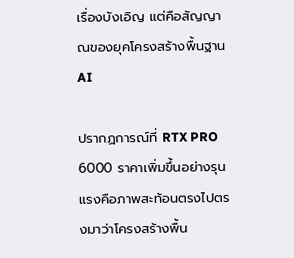เรื่องบังเอิญ แต่คือสัญญาณของยุคโครงสร้างพื้นฐาน AI

ปรากฏการณ์ที่ RTX PRO 6000 ราคาเพิ่มขึ้นอย่างรุนแรงคือภาพสะท้อนตรงไปตรงมาว่าโครงสร้างพื้น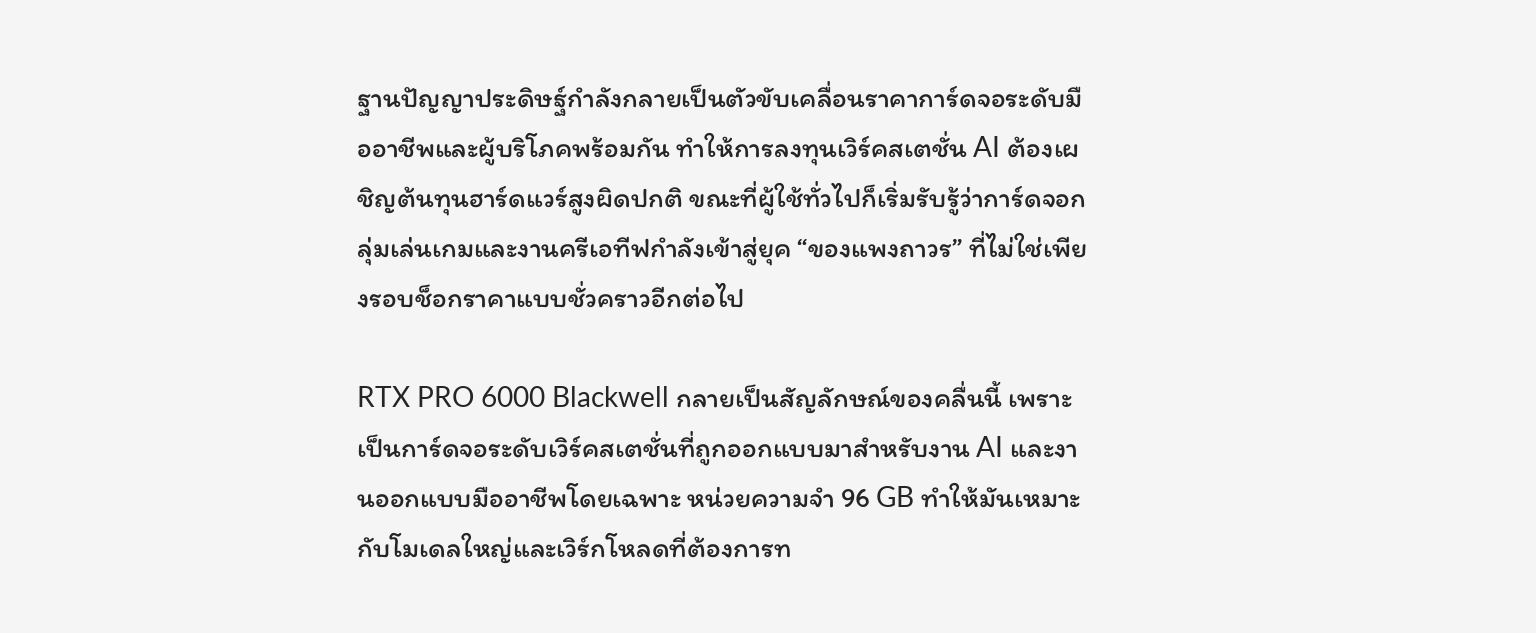ฐานปัญญาประดิษฐ์กำลังกลายเป็นตัวขับเคลื่อนราคาการ์ดจอระดับมืออาชีพและผู้บริโภคพร้อมกัน ทำให้การลงทุนเวิร์คสเตชั่น AI ต้องเผชิญต้นทุนฮาร์ดแวร์สูงผิดปกติ ขณะที่ผู้ใช้ทั่วไปก็เริ่มรับรู้ว่าการ์ดจอกลุ่มเล่นเกมและงานครีเอทีฟกำลังเข้าสู่ยุค “ของแพงถาวร” ที่ไม่ใช่เพียงรอบช็อกราคาแบบชั่วคราวอีกต่อไป

RTX PRO 6000 Blackwell กลายเป็นสัญลักษณ์ของคลื่นนี้ เพราะเป็นการ์ดจอระดับเวิร์คสเตชั่นที่ถูกออกแบบมาสำหรับงาน AI และงานออกแบบมืออาชีพโดยเฉพาะ หน่วยความจำ 96 GB ทำให้มันเหมาะกับโมเดลใหญ่และเวิร์กโหลดที่ต้องการท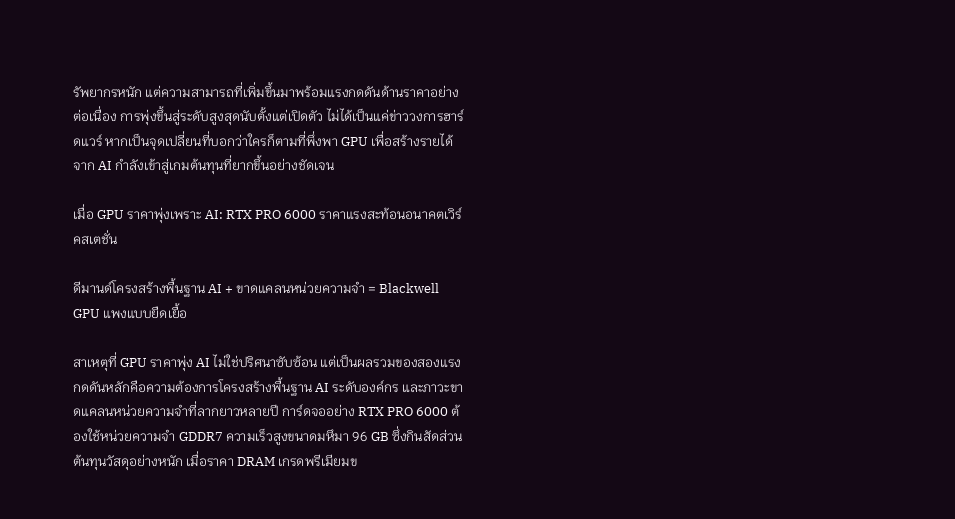รัพยากรหนัก แต่ความสามารถที่เพิ่มขึ้นมาพร้อมแรงกดดันด้านราคาอย่างต่อเนื่อง การพุ่งขึ้นสู่ระดับสูงสุดนับตั้งแต่เปิดตัว ไม่ได้เป็นแค่ข่าววงการฮาร์ดแวร์ หากเป็นจุดเปลี่ยนที่บอกว่าใครก็ตามที่พึ่งพา GPU เพื่อสร้างรายได้จาก AI กำลังเข้าสู่เกมต้นทุนที่ยากขึ้นอย่างชัดเจน

เมื่อ GPU ราคาพุ่งเพราะ AI: RTX PRO 6000 ราคาแรงสะท้อนอนาคตเวิร์คสเตชั่น

ดีมานด์โครงสร้างพื้นฐาน AI + ขาดแคลนหน่วยความจำ = Blackwell GPU แพงแบบยืดเยื้อ

สาเหตุที่ GPU ราคาพุ่ง AI ไม่ใช่ปริศนาซับซ้อน แต่เป็นผลรวมของสองแรงกดดันหลักคือความต้องการโครงสร้างพื้นฐาน AI ระดับองค์กร และภาวะขาดแคลนหน่วยความจำที่ลากยาวหลายปี การ์ดจออย่าง RTX PRO 6000 ต้องใช้หน่วยความจำ GDDR7 ความเร็วสูงขนาดมหึมา 96 GB ซึ่งกินสัดส่วนต้นทุนวัสดุอย่างหนัก เมื่อราคา DRAM เกรดพรีเมียมข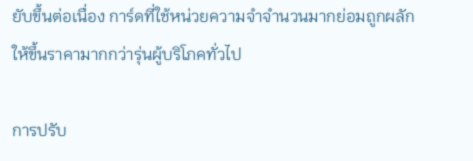ยับขึ้นต่อเนื่อง การ์ดที่ใช้หน่วยความจำจำนวนมากย่อมถูกผลักให้ขึ้นราคามากกว่ารุ่นผู้บริโภคทั่วไป

การปรับ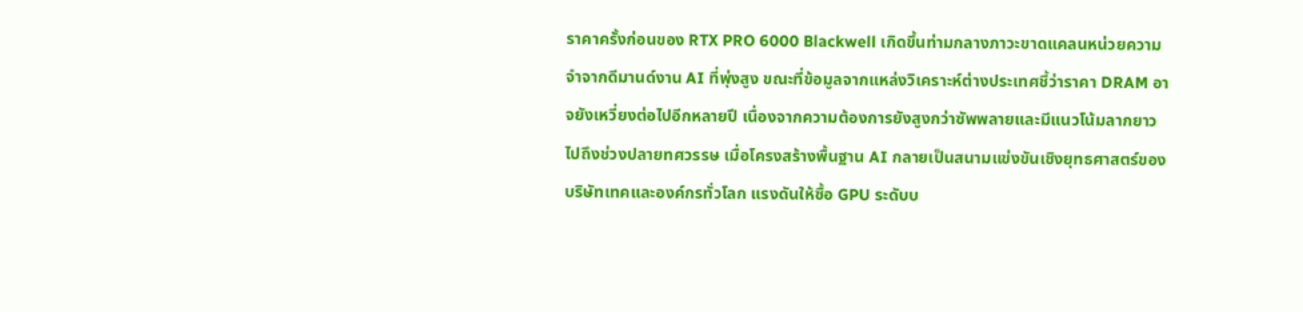ราคาครั้งก่อนของ RTX PRO 6000 Blackwell เกิดขึ้นท่ามกลางภาวะขาดแคลนหน่วยความจำจากดีมานด์งาน AI ที่พุ่งสูง ขณะที่ข้อมูลจากแหล่งวิเคราะห์ต่างประเทศชี้ว่าราคา DRAM อาจยังเหวี่ยงต่อไปอีกหลายปี เนื่องจากความต้องการยังสูงกว่าซัพพลายและมีแนวโน้มลากยาวไปถึงช่วงปลายทศวรรษ เมื่อโครงสร้างพื้นฐาน AI กลายเป็นสนามแข่งขันเชิงยุทธศาสตร์ของบริษัทเทคและองค์กรทั่วโลก แรงดันให้ซื้อ GPU ระดับบ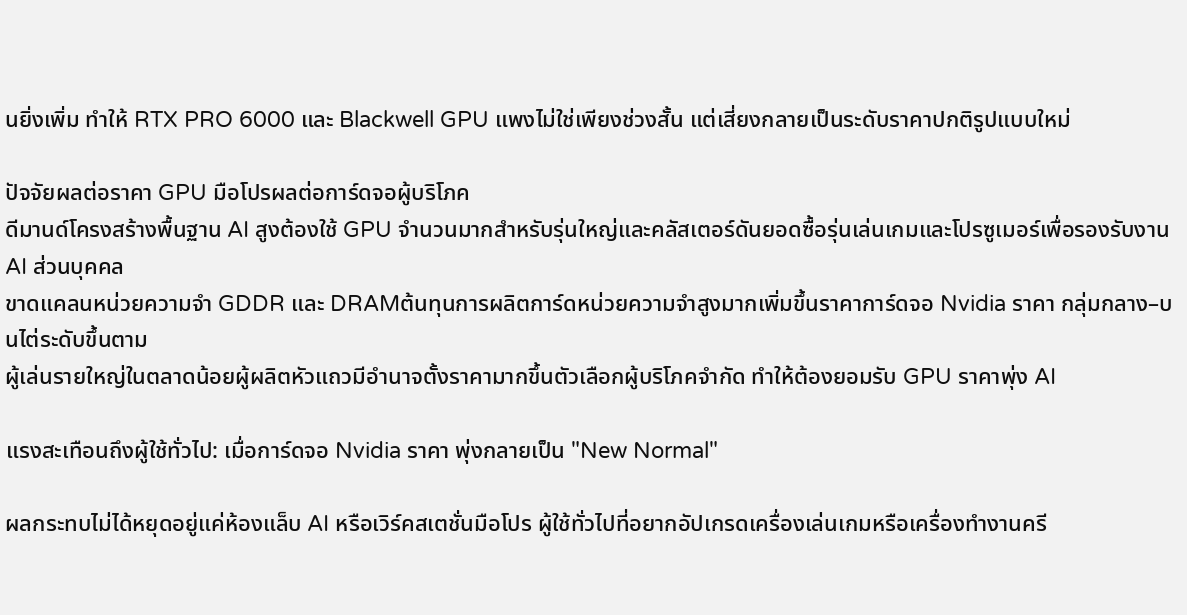นยิ่งเพิ่ม ทำให้ RTX PRO 6000 และ Blackwell GPU แพงไม่ใช่เพียงช่วงสั้น แต่เสี่ยงกลายเป็นระดับราคาปกติรูปแบบใหม่

ปัจจัยผลต่อราคา GPU มือโปรผลต่อการ์ดจอผู้บริโภค
ดีมานด์โครงสร้างพื้นฐาน AI สูงต้องใช้ GPU จำนวนมากสำหรับรุ่นใหญ่และคลัสเตอร์ดันยอดซื้อรุ่นเล่นเกมและโปรซูเมอร์เพื่อรองรับงาน AI ส่วนบุคคล
ขาดแคลนหน่วยความจำ GDDR และ DRAMต้นทุนการผลิตการ์ดหน่วยความจำสูงมากเพิ่มขึ้นราคาการ์ดจอ Nvidia ราคา กลุ่มกลาง–บนไต่ระดับขึ้นตาม
ผู้เล่นรายใหญ่ในตลาดน้อยผู้ผลิตหัวแถวมีอำนาจตั้งราคามากขึ้นตัวเลือกผู้บริโภคจำกัด ทำให้ต้องยอมรับ GPU ราคาพุ่ง AI

แรงสะเทือนถึงผู้ใช้ทั่วไป: เมื่อการ์ดจอ Nvidia ราคา พุ่งกลายเป็น "New Normal"

ผลกระทบไม่ได้หยุดอยู่แค่ห้องแล็บ AI หรือเวิร์คสเตชั่นมือโปร ผู้ใช้ทั่วไปที่อยากอัปเกรดเครื่องเล่นเกมหรือเครื่องทำงานครี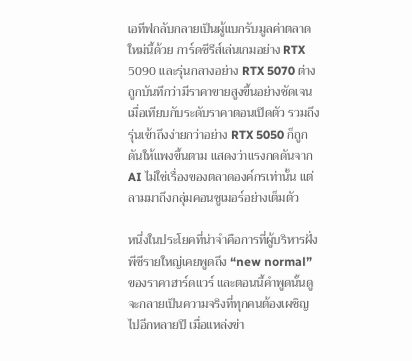เอทีฟกลับกลายเป็นผู้แบกรับมูลค่าตลาดใหม่นี้ด้วย การ์ดซีรีส์เล่นเกมอย่าง RTX 5090 และรุ่นกลางอย่าง RTX 5070 ต่างถูกบันทึกว่ามีราคาขายสูงขึ้นอย่างชัดเจนเมื่อเทียบกับระดับราคาตอนเปิดตัว รวมถึงรุ่นเข้าถึงง่ายกว่าอย่าง RTX 5050 ก็ถูกดันให้แพงขึ้นตาม แสดงว่าแรงกดดันจาก AI ไม่ใช่เรื่องของตลาดองค์กรเท่านั้น แต่ลามมาถึงกลุ่มคอนซูเมอร์อย่างเต็มตัว

หนึ่งในประโยคที่น่าจำคือการที่ผู้บริหารฝั่งพีซีรายใหญ่เคยพูดถึง “new normal” ของราคาฮาร์ดแวร์ และตอนนี้คำพูดนั้นดูจะกลายเป็นความจริงที่ทุกคนต้องเผชิญไปอีกหลายปี เมื่อแหล่งข่า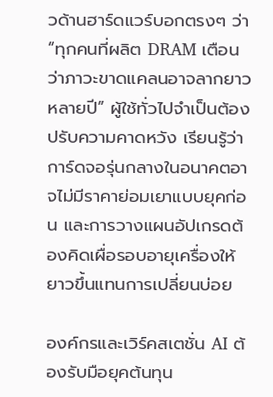วด้านฮาร์ดแวร์บอกตรงๆ ว่า “ทุกคนที่ผลิต DRAM เตือนว่าภาวะขาดแคลนอาจลากยาวหลายปี” ผู้ใช้ทั่วไปจำเป็นต้องปรับความคาดหวัง เรียนรู้ว่าการ์ดจอรุ่นกลางในอนาคตอาจไม่มีราคาย่อมเยาแบบยุคก่อน และการวางแผนอัปเกรดต้องคิดเผื่อรอบอายุเครื่องให้ยาวขึ้นแทนการเปลี่ยนบ่อย

องค์กรและเวิร์คสเตชั่น AI ต้องรับมือยุคต้นทุน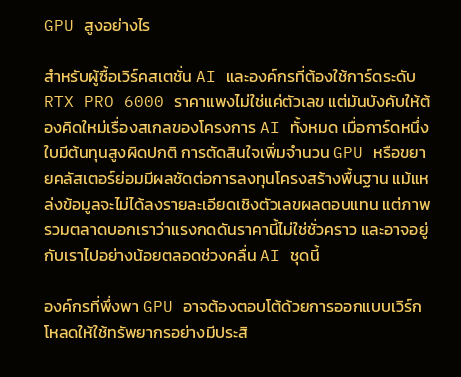GPU สูงอย่างไร

สำหรับผู้ซื้อเวิร์คสเตชั่น AI และองค์กรที่ต้องใช้การ์ดระดับ RTX PRO 6000 ราคาแพงไม่ใช่แค่ตัวเลข แต่มันบังคับให้ต้องคิดใหม่เรื่องสเกลของโครงการ AI ทั้งหมด เมื่อการ์ดหนึ่งใบมีต้นทุนสูงผิดปกติ การตัดสินใจเพิ่มจำนวน GPU หรือขยายคลัสเตอร์ย่อมมีผลชัดต่อการลงทุนโครงสร้างพื้นฐาน แม้แหล่งข้อมูลจะไม่ได้ลงรายละเอียดเชิงตัวเลขผลตอบแทน แต่ภาพรวมตลาดบอกเราว่าแรงกดดันราคานี้ไม่ใช่ชั่วคราว และอาจอยู่กับเราไปอย่างน้อยตลอดช่วงคลื่น AI ชุดนี้

องค์กรที่พึ่งพา GPU อาจต้องตอบโต้ด้วยการออกแบบเวิร์กโหลดให้ใช้ทรัพยากรอย่างมีประสิ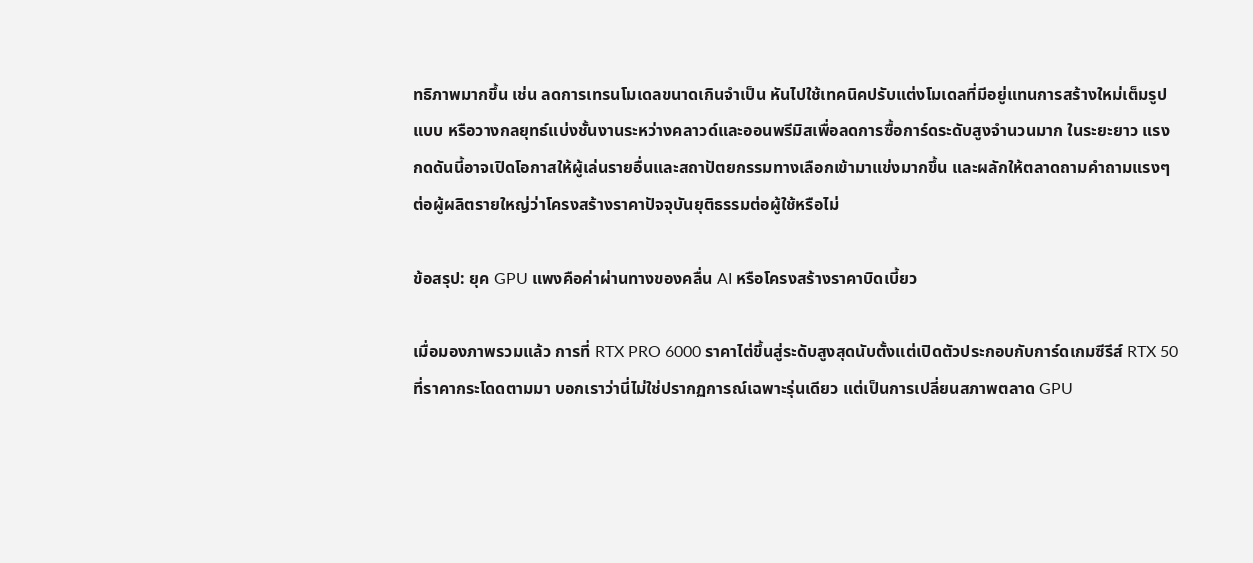ทธิภาพมากขึ้น เช่น ลดการเทรนโมเดลขนาดเกินจำเป็น หันไปใช้เทคนิคปรับแต่งโมเดลที่มีอยู่แทนการสร้างใหม่เต็มรูปแบบ หรือวางกลยุทธ์แบ่งชั้นงานระหว่างคลาวด์และออนพรีมิสเพื่อลดการซื้อการ์ดระดับสูงจำนวนมาก ในระยะยาว แรงกดดันนี้อาจเปิดโอกาสให้ผู้เล่นรายอื่นและสถาปัตยกรรมทางเลือกเข้ามาแข่งมากขึ้น และผลักให้ตลาดถามคำถามแรงๆ ต่อผู้ผลิตรายใหญ่ว่าโครงสร้างราคาปัจจุบันยุติธรรมต่อผู้ใช้หรือไม่

ข้อสรุป: ยุค GPU แพงคือค่าผ่านทางของคลื่น AI หรือโครงสร้างราคาบิดเบี้ยว

เมื่อมองภาพรวมแล้ว การที่ RTX PRO 6000 ราคาไต่ขึ้นสู่ระดับสูงสุดนับตั้งแต่เปิดตัวประกอบกับการ์ดเกมซีรีส์ RTX 50 ที่ราคากระโดดตามมา บอกเราว่านี่ไม่ใช่ปรากฏการณ์เฉพาะรุ่นเดียว แต่เป็นการเปลี่ยนสภาพตลาด GPU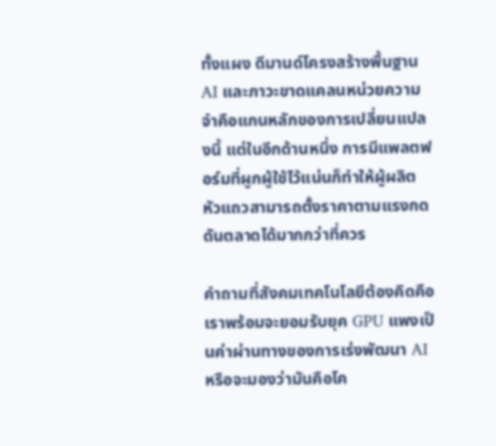ทั้งแผง ดีมานด์โครงสร้างพื้นฐาน AI และภาวะขาดแคลนหน่วยความจำคือแกนหลักของการเปลี่ยนแปลงนี้ แต่ในอีกด้านหนึ่ง การมีแพลตฟอร์มที่ผูกผู้ใช้ไว้แน่นก็ทำให้ผู้ผลิตหัวแถวสามารถตั้งราคาตามแรงกดดันตลาดได้มากกว่าที่ควร

คำถามที่สังคมเทคโนโลยีต้องคิดคือ เราพร้อมจะยอมรับยุค GPU แพงเป็นค่าผ่านทางของการเร่งพัฒนา AI หรือจะมองว่ามันคือโค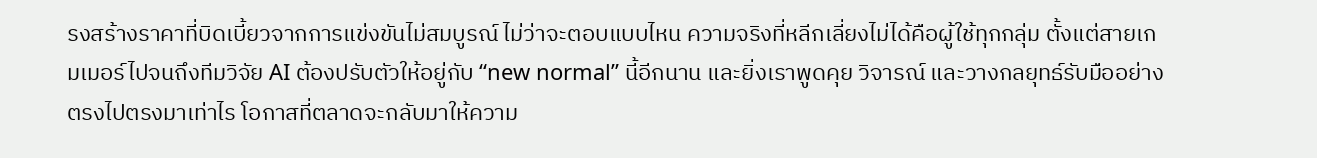รงสร้างราคาที่บิดเบี้ยวจากการแข่งขันไม่สมบูรณ์ ไม่ว่าจะตอบแบบไหน ความจริงที่หลีกเลี่ยงไม่ได้คือผู้ใช้ทุกกลุ่ม ตั้งแต่สายเกมเมอร์ไปจนถึงทีมวิจัย AI ต้องปรับตัวให้อยู่กับ “new normal” นี้อีกนาน และยิ่งเราพูดคุย วิจารณ์ และวางกลยุทธ์รับมืออย่างตรงไปตรงมาเท่าไร โอกาสที่ตลาดจะกลับมาให้ความ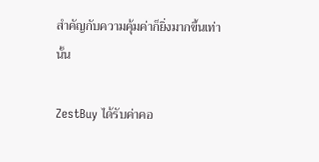สำคัญกับความคุ้มค่าก็ยิ่งมากขึ้นเท่านั้น

ZestBuy ได้รับค่าคอ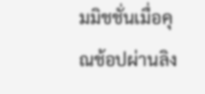มมิชชั่นเมื่อคุณช้อปผ่านลิง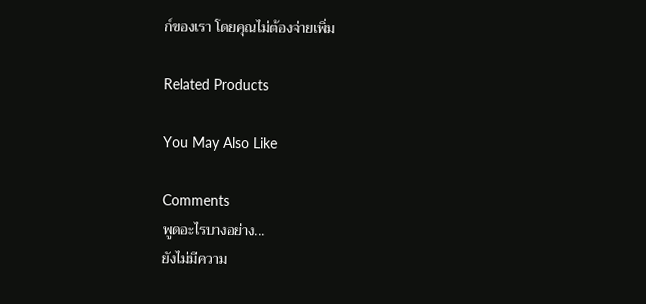ก์ของเรา โดยคุณไม่ต้องจ่ายเพิ่ม

Related Products

You May Also Like

Comments
พูดอะไรบางอย่าง...
ยังไม่มีความ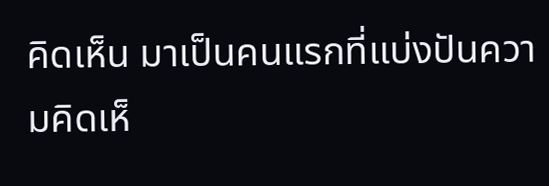คิดเห็น มาเป็นคนแรกที่แบ่งปันความคิดเห็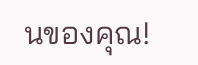นของคุณ!